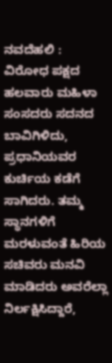ನವದೆಹಲಿ : ವಿರೋಧ ಪಕ್ಷದ ಹಲವಾರು ಮಹಿಳಾ ಸಂಸದರು ಸದನದ ಬಾವಿಗಿಳಿದು, ಪ್ರಧಾನಿಯವರ ಕುರ್ಚಿಯ ಕಡೆಗೆ ಸಾಗಿದರು. ತಮ್ಮ ಸ್ಥಾನಗಳಿಗೆ ಮರಳುವಂತೆ ಹಿರಿಯ ಸಚಿವರು ಮನವಿ ಮಾಡಿದರು ಅವರೆಲ್ಲಾ ನಿರ್ಲಕ್ಷಿಸಿದ್ದಾರೆ,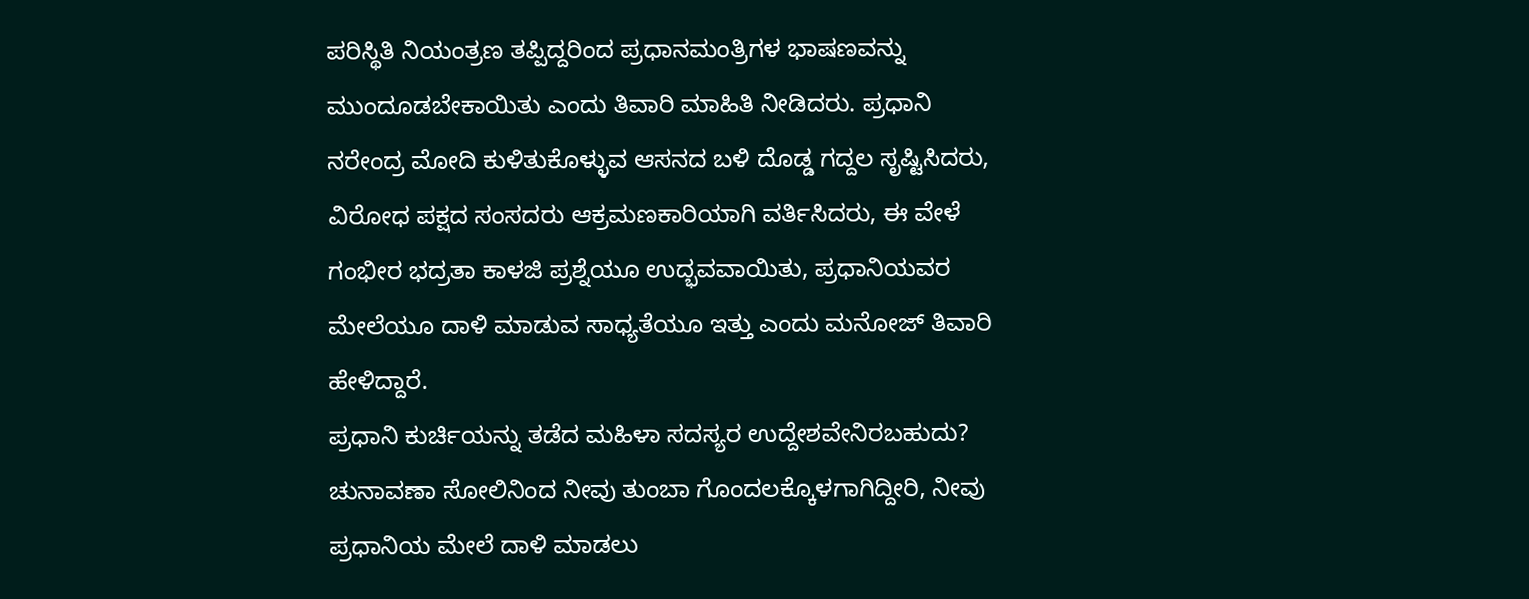ಪರಿಸ್ಥಿತಿ ನಿಯಂತ್ರಣ ತಪ್ಪಿದ್ದರಿಂದ ಪ್ರಧಾನಮಂತ್ರಿಗಳ ಭಾಷಣವನ್ನು ಮುಂದೂಡಬೇಕಾಯಿತು ಎಂದು ತಿವಾರಿ ಮಾಹಿತಿ ನೀಡಿದರು. ಪ್ರಧಾನಿ ನರೇಂದ್ರ ಮೋದಿ ಕುಳಿತುಕೊಳ್ಳುವ ಆಸನದ ಬಳಿ ದೊಡ್ಡ ಗದ್ದಲ ಸೃಷ್ಟಿಸಿದರು, ವಿರೋಧ ಪಕ್ಷದ ಸಂಸದರು ಆಕ್ರಮಣಕಾರಿಯಾಗಿ ವರ್ತಿಸಿದರು, ಈ ವೇಳೆ ಗಂಭೀರ ಭದ್ರತಾ ಕಾಳಜಿ ಪ್ರಶ್ನೆಯೂ ಉದ್ಭವವಾಯಿತು, ಪ್ರಧಾನಿಯವರ ಮೇಲೆಯೂ ದಾಳಿ ಮಾಡುವ ಸಾಧ್ಯತೆಯೂ ಇತ್ತು ಎಂದು ಮನೋಜ್ ತಿವಾರಿ ಹೇಳಿದ್ದಾರೆ.
ಪ್ರಧಾನಿ ಕುರ್ಚಿಯನ್ನು ತಡೆದ ಮಹಿಳಾ ಸದಸ್ಯರ ಉದ್ದೇಶವೇನಿರಬಹುದು? ಚುನಾವಣಾ ಸೋಲಿನಿಂದ ನೀವು ತುಂಬಾ ಗೊಂದಲಕ್ಕೊಳಗಾಗಿದ್ದೀರಿ, ನೀವು ಪ್ರಧಾನಿಯ ಮೇಲೆ ದಾಳಿ ಮಾಡಲು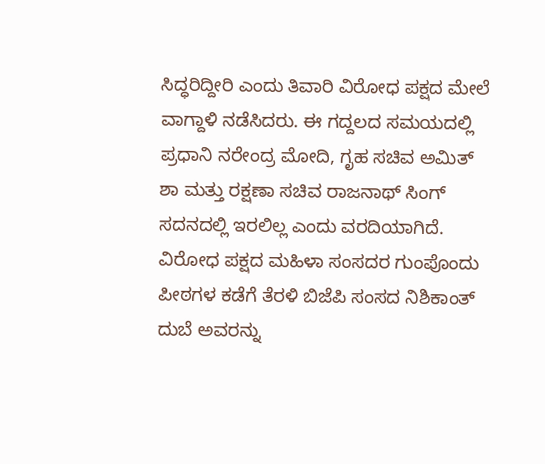ಸಿದ್ಧರಿದ್ದೀರಿ ಎಂದು ತಿವಾರಿ ವಿರೋಧ ಪಕ್ಷದ ಮೇಲೆ ವಾಗ್ದಾಳಿ ನಡೆಸಿದರು. ಈ ಗದ್ದಲದ ಸಮಯದಲ್ಲಿ ಪ್ರಧಾನಿ ನರೇಂದ್ರ ಮೋದಿ, ಗೃಹ ಸಚಿವ ಅಮಿತ್ ಶಾ ಮತ್ತು ರಕ್ಷಣಾ ಸಚಿವ ರಾಜನಾಥ್ ಸಿಂಗ್ ಸದನದಲ್ಲಿ ಇರಲಿಲ್ಲ ಎಂದು ವರದಿಯಾಗಿದೆ. ವಿರೋಧ ಪಕ್ಷದ ಮಹಿಳಾ ಸಂಸದರ ಗುಂಪೊಂದು ಪೀಠಗಳ ಕಡೆಗೆ ತೆರಳಿ ಬಿಜೆಪಿ ಸಂಸದ ನಿಶಿಕಾಂತ್ ದುಬೆ ಅವರನ್ನು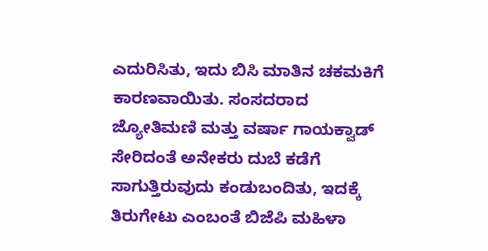ಎದುರಿಸಿತು, ಇದು ಬಿಸಿ ಮಾತಿನ ಚಕಮಕಿಗೆ ಕಾರಣವಾಯಿತು. ಸಂಸದರಾದ ಜ್ಯೋತಿಮಣಿ ಮತ್ತು ವರ್ಷಾ ಗಾಯಕ್ವಾಡ್ ಸೇರಿದಂತೆ ಅನೇಕರು ದುಬೆ ಕಡೆಗೆ ಸಾಗುತ್ತಿರುವುದು ಕಂಡುಬಂದಿತು, ಇದಕ್ಕೆ ತಿರುಗೇಟು ಎಂಬಂತೆ ಬಿಜೆಪಿ ಮಹಿಳಾ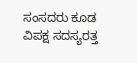ಸಂಸದರು ಕೂಡ ವಿಪಕ್ಷ ಸದಸ್ಯರತ್ತ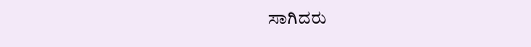ಸಾಗಿದರು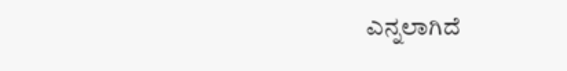ಎನ್ನಲಾಗಿದೆ